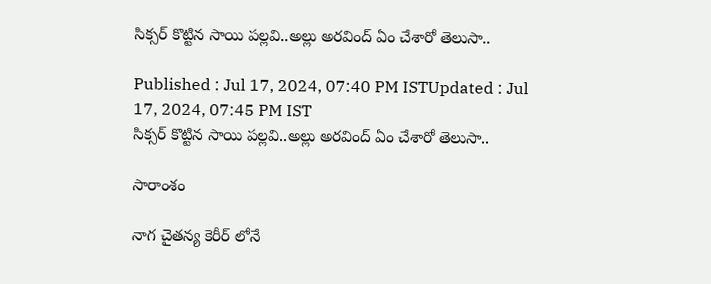సిక్సర్ కొట్టిన సాయి పల్లవి..అల్లు అరవింద్ ఏం చేశారో తెలుసా..

Published : Jul 17, 2024, 07:40 PM ISTUpdated : Jul 17, 2024, 07:45 PM IST
సిక్సర్ కొట్టిన సాయి పల్లవి..అల్లు అరవింద్ ఏం చేశారో తెలుసా..

సారాంశం

నాగ చైతన్య కెరీర్ లోనే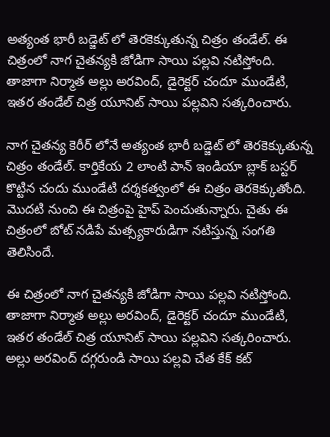అత్యంత భారీ బడ్జెట్ లో తెరకెక్కుతున్న చిత్రం తండేల్. ఈ చిత్రంలో నాగ చైతన్యకి జోడిగా సాయి పల్లవి నటిస్తోంది. తాజాగా నిర్మాత అల్లు అరవింద్, డైరెక్టర్ చందూ ముండేటి, ఇతర తండేల్ చిత్ర యూనిట్ సాయి పల్లవిని సత్కరించారు.

నాగ చైతన్య కెరీర్ లోనే అత్యంత భారీ బడ్జెట్ లో తెరకెక్కుతున్న చిత్రం తండేల్. కార్తికేయ 2 లాంటి పాన్ ఇండియా బ్లాక్ బస్టర్ కొట్టిన చందు ముండేటి దర్శకత్వంలో ఈ చిత్రం తెరకెక్కుతోంది. మొదటి నుంచి ఈ చిత్రంపై హైప్ పెంచుతున్నారు. చైతు ఈ చిత్రంలో బోట్ నడిపే మత్స్యకారుడిగా నటిస్తున్న సంగతి తెలిసిందే.

ఈ చిత్రంలో నాగ చైతన్యకి జోడిగా సాయి పల్లవి నటిస్తోంది. తాజాగా నిర్మాత అల్లు అరవింద్, డైరెక్టర్ చందూ ముండేటి, ఇతర తండేల్ చిత్ర యూనిట్ సాయి పల్లవిని సత్కరించారు. అల్లు అరవింద్ దగ్గరుండి సాయి పల్లవి చేత కేక్ కట్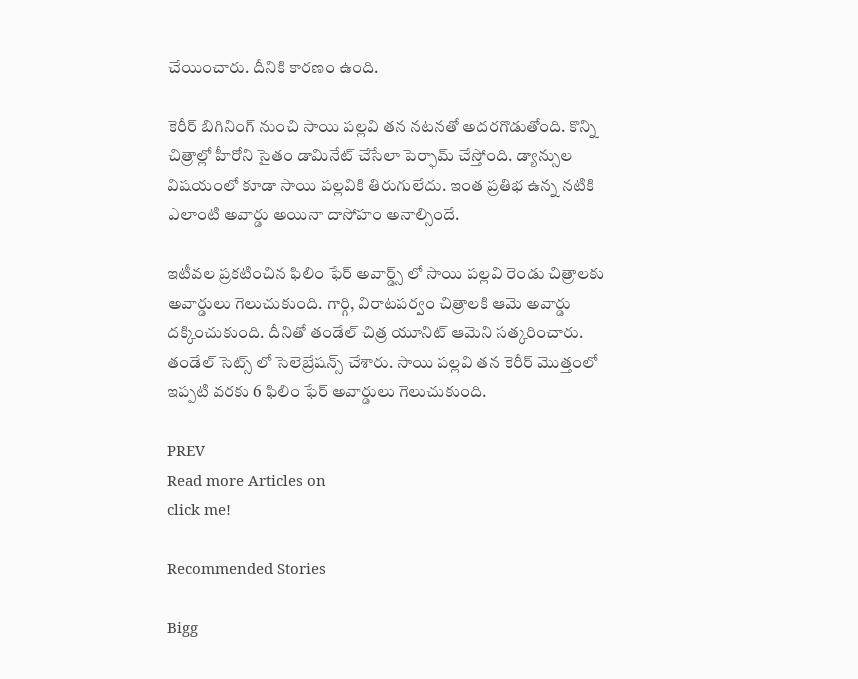చేయించారు. దీనికి కారణం ఉంది.

కెరీర్ బిగినింగ్ నుంచి సాయి పల్లవి తన నటనతో అదరగొడుతోంది. కొన్ని చిత్రాల్లో హీరోని సైతం డామినేట్ చేసేలా పెర్ఫామ్ చేస్తోంది. డ్యాన్సుల విషయంలో కూడా సాయి పల్లవికి తిరుగులేదు. ఇంత ప్రతిభ ఉన్న నటికి ఎలాంటి అవార్డు అయినా దాసోహం అనాల్సిందే.

ఇటీవల ప్రకటించిన ఫిలిం ఫేర్ అవార్డ్స్ లో సాయి పల్లవి రెండు చిత్రాలకు అవార్డులు గెలుచుకుంది. గార్గి, విరాటపర్వం చిత్రాలకి ఆమె అవార్డు దక్కించుకుంది. దీనితో తండేల్ చిత్ర యూనిట్ ఆమెని సత్కరించారు. తండేల్ సెట్స్ లో సెలెబ్రేషన్స్ చేశారు. సాయి పల్లవి తన కెరీర్ మొత్తంలో ఇప్పటి వరకు 6 ఫిలిం ఫేర్ అవార్డులు గెలుచుకుంది.

PREV
Read more Articles on
click me!

Recommended Stories

Bigg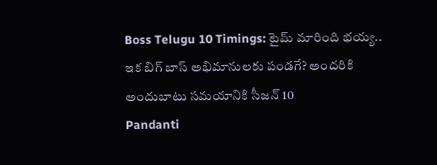Boss Telugu 10 Timings: టైమ్ మారింది భయ్య.. ఇక బిగ్ బాస్ అభిమానులకు పండగే? అందరికి అందుబాటు సమయానికి సీజన్ 10
Pandanti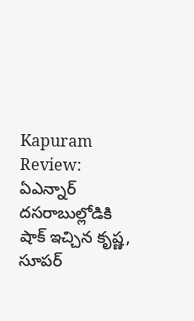Kapuram Review: ఏఎన్నార్ దసరాబుల్లోడికి షాక్ ఇచ్చిన కృష్ణ, సూపర్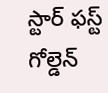స్టార్ ఫస్ట్ గోల్డెన్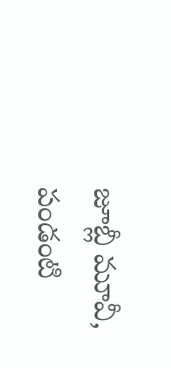జూబ్లీ మూవీ, పండంటి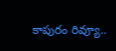కాపురం రివ్యూ..